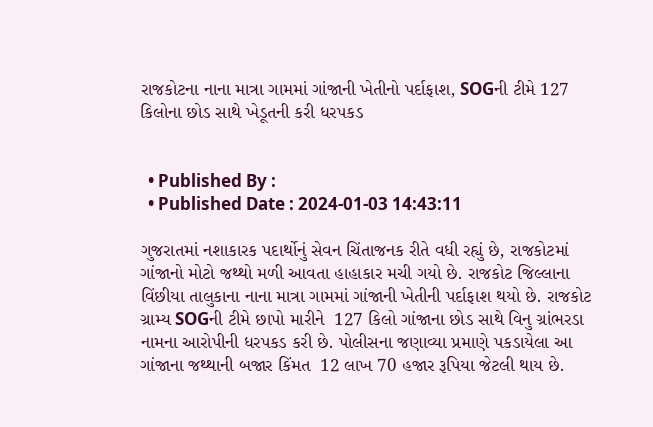રાજકોટના નાના માત્રા ગામમાં ગાંજાની ખેતીનો પર્દાફાશ, SOGની ટીમે 127 કિલોના છોડ સાથે ખેડૂતની કરી ધરપકડ


  • Published By :
  • Published Date : 2024-01-03 14:43:11

ગુજરાતમાં નશાકારક પદાર્થોનું સેવન ચિંતાજનક રીતે વધી રહ્યું છે, રાજકોટમાં ગાંજાનો મોટો જથ્થો મળી આવતા હાહાકાર મચી ગયો છે. રાજકોટ જિલ્લાના વિંછીયા તાલુકાના નાના માત્રા ગામમાં ગાંજાની ખેતીની પર્દાફાશ થયો છે. રાજકોટ ગ્રામ્ય SOGની ટીમે છાપો મારીને  127 કિલો ગાંજાના છોડ સાથે વિનુ ગ્રાંભરડા નામના આરોપીની ધરપકડ કરી છે. પોલીસના જણાવ્યા પ્રમાણે પકડાયેલા આ ગાંજાના જથ્થાની બજાર કિંમત  12 લાખ 70 હજાર રૂપિયા જેટલી થાય છે.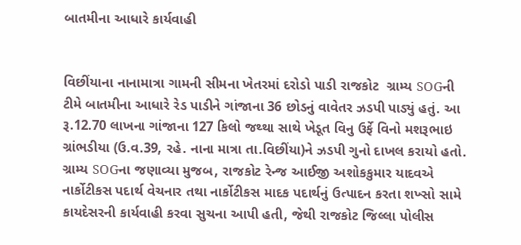બાતમીના આધારે કાર્યવાહી


વિછીંયાના નાનામાત્રા ગામની સીમના ખેતરમાં દરોડો પાડી રાજકોટ  ગ્રામ્ય SOGની ટીમે બાતમીના આધારે રેડ પાડીને ગાંજાના 36 છોડનું વાવેતર ઝડપી પાડ્યું હતું. આ રૂ.12.70 લાખના ગાંજાના 127 કિલો જથ્થા સાથે ખેડૂત વિનુ ઉર્ફે વિનો મશરૂભાઇ ગ્રાંભડીયા (ઉ.વ.39, રહે. નાના માત્રા તા.વિછીંયા)ને ઝડપી ગુનો દાખલ કરાયો હતો. ગ્રામ્ય SOGના જણાવ્યા મુજબ, રાજકોટ રેન્જ આઈજી અશોકકુમાર યાદવએ નાર્કોટીકસ પદાર્થ વેચનાર તથા નાર્કોટીકસ માદક પદાર્થનું ઉત્પાદન કરતા શખ્સો સામે કાયદેસરની કાર્યવાહી કરવા સુચના આપી હતી, જેથી રાજકોટ જિલ્લા પોલીસ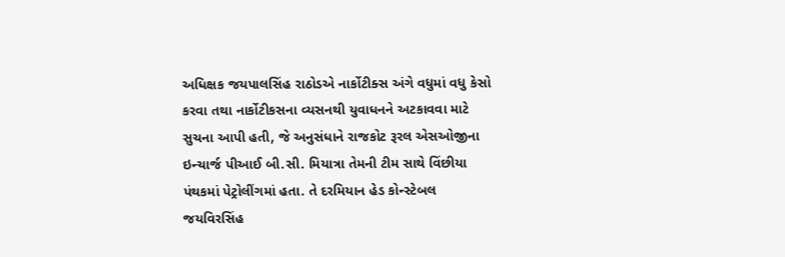અધિક્ષક જયપાલસિંહ રાઠોડએ નાર્કોટીક્સ અંગે વધુમાં વધુ કેસો કરવા તથા નાર્કોટીકસના વ્યસનથી યુવાધનને અટકાવવા માટે સુચના આપી હતી, જે અનુસંધાને રાજકોટ રૂરલ એસઓજીના ઇન્ચાર્જ પીઆઈ બી.સી. મિયાત્રા તેમની ટીમ સાથે વિંછીયા પંથકમાં પેટ્રોલીંગમાં હતા. તે દરમિયાન હેડ કોન્સ્ટેબલ જયવિરસિંહ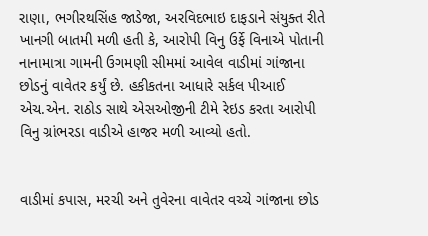રાણા, ભગીરથસિંહ જાડેજા, અરવિદભાઇ દાફડાને સંયુક્ત રીતે ખાનગી બાતમી મળી હતી કે, આરોપી વિનુ ઉર્ફે વિનાએ પોતાની નાનામાત્રા ગામની ઉગમણી સીમમાં આવેલ વાડીમાં ગાંજાના છોડનું વાવેતર કર્યું છે. હકીકતના આધારે સર્કલ પીઆઈ એચ.એન. રાઠોડ સાથે એસઓજીની ટીમે રેઇડ કરતા આરોપી વિનુ ગ્રાંભરડા વાડીએ હાજર મળી આવ્યો હતો.


વાડીમાં કપાસ, મરચી અને તુવેરના વાવેતર વચ્ચે ગાંજાના છોડ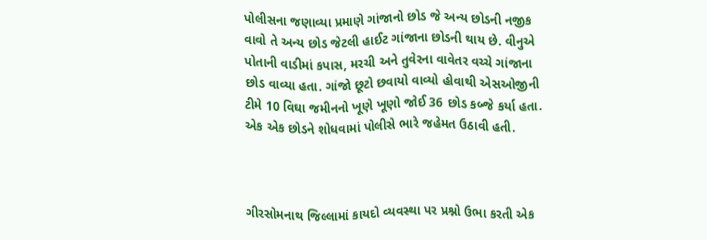પોલીસના જણાવ્યા પ્રમાણે ગાંજાનો છોડ જે અન્ય છોડની નજીક વાવો તે અન્ય છોડ જેટલી હાઈટ ગાંજાના છોડની થાય છે. વીનુએ પોતાની વાડીમાં કપાસ, મરચી અને તુવેરના વાવેતર વચ્ચે ગાંજાના છોડ વાવ્યા હતા. ગાંજો છૂટો છવાયો વાવ્યો હોવાથી એસઓજીની ટીમે 10 વિઘા જમીનનો ખૂણે ખૂણો જોઈ 36 છોડ કબ્જે કર્યા હતા. એક એક છોડને શોધવામાં પોલીસે ભારે જહેમત ઉઠાવી હતી.



ગીરસોમનાથ જિલ્લામાં કાયદો વ્યવસ્થા પર પ્રશ્નો ઉભા કરતી એક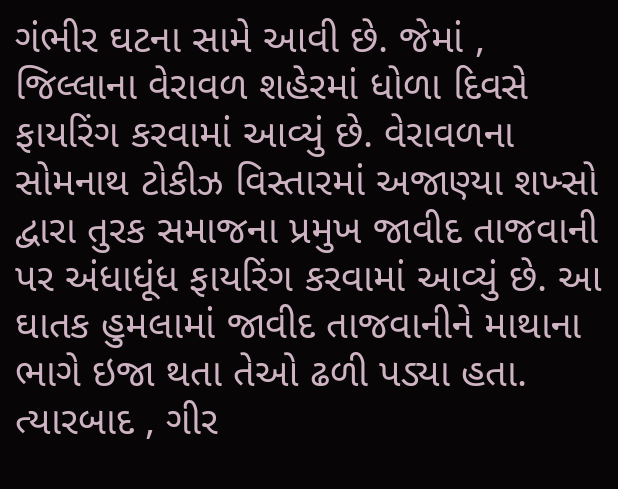ગંભીર ઘટના સામે આવી છે. જેમાં , જિલ્લાના વેરાવળ શહેરમાં ધોળા દિવસે ફાયરિંગ કરવામાં આવ્યું છે. વેરાવળના સોમનાથ ટોકીઝ વિસ્તારમાં અજાણ્યા શખ્સો દ્વારા તુરક સમાજના પ્રમુખ જાવીદ તાજવાની પર અંધાધૂંધ ફાયરિંગ કરવામાં આવ્યું છે. આ ઘાતક હુમલામાં જાવીદ તાજવાનીને માથાના ભાગે ઇજા થતા તેઓ ઢળી પડ્યા હતા. ત્યારબાદ , ગીર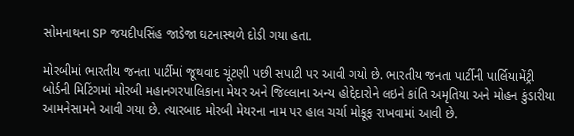સોમનાથના SP જયદીપસિંહ જાડેજા ઘટનાસ્થળે દોડી ગયા હતા.

મોરબીમાં ભારતીય જનતા પાર્ટીમાં જૂથવાદ ચૂંટણી પછી સપાટી પર આવી ગયો છે. ભારતીય જનતા પાર્ટીની પાર્લિયામેંટ્રી બોર્ડની મિટિંગમાં મોરબી મહાનગરપાલિકાના મેયર અને જિલ્લાના અન્ય હોદ્દેદારોને લઇને કાંતિ અમૃતિયા અને મોહન કુંડારીયા આમનેસામને આવી ગયા છે. ત્યારબાદ મોરબી મેયરના નામ પર હાલ ચર્ચા મોકૂફ રાખવામાં આવી છે.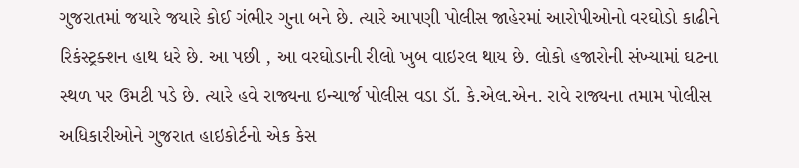ગુજરાતમાં જયારે જયારે કોઈ ગંભીર ગુના બને છે. ત્યારે આપણી પોલીસ જાહેરમાં આરોપીઓનો વરઘોડો કાઢીને રિકંસ્ટ્રક્શન હાથ ધરે છે. આ પછી , આ વરઘોડાની રીલો ખુબ વાઇરલ થાય છે. લોકો હજારોની સંખ્યામાં ઘટના સ્થળ પર ઉમટી પડે છે. ત્યારે હવે રાજ્યના ઇન્ચાર્જ પોલીસ વડા ડૉ. કે.એલ.એન. રાવે રાજ્યના તમામ પોલીસ અધિકારીઓને ગુજરાત હાઇકોર્ટનો એક કેસ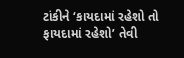ટાંકીને ‘કાયદામાં રહેશો તો ફાયદામાં રહેશો’ તેવી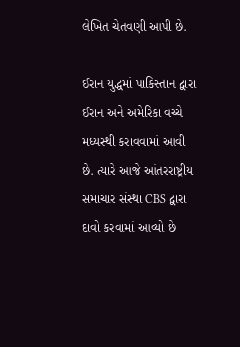લેખિત ચેતવણી આપી છે.

ઈરાન યુદ્ધમાં પાકિસ્તાન દ્વારા ઈરાન અને અમેરિકા વચ્ચે મધ્યસ્થી કરાવવામાં આવી છે. ત્યારે આજે આંતરરાષ્ટ્રીય સમાચાર સંસ્થા CBS દ્વારા દાવો કરવામાં આવ્યો છે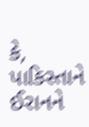કે, પાકિસ્તાને ઈરાનને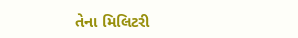તેના મિલિટરી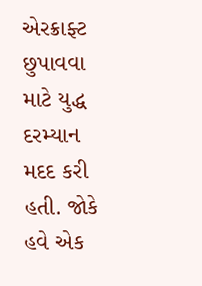એરક્રાફ્ટ છુપાવવા માટે યુદ્ધ દરમ્યાન મદદ કરી હતી. જોકે હવે એક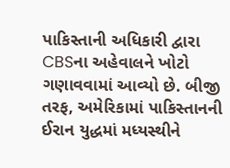પાકિસ્તાની અધિકારી દ્વારા CBSના અહેવાલને ખોટો ગણાવવામાં આવ્યો છે. બીજી તરફ, અમેરિકામાં પાકિસ્તાનની ઈરાન યુદ્ધમાં મધ્યસ્થીને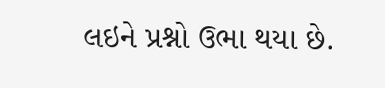લઇને પ્રશ્નો ઉભા થયા છે.